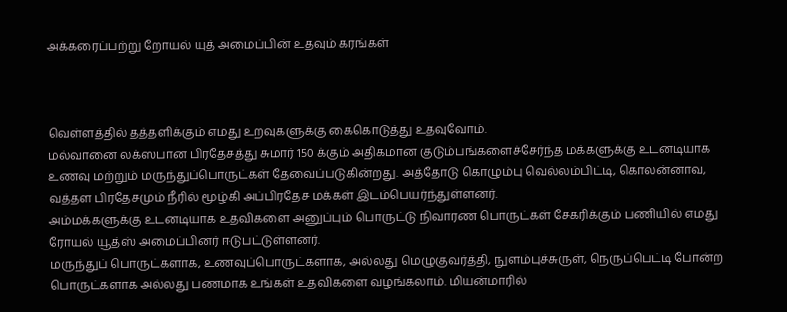அக்கரைப்பற்று றோயல் யுத் அமைப்பின் உதவும் கரங்கள்



வெள்ளத்தில் தத்தளிக்கும் எமது உறவுகளுக்கு கைகொடுத்து உதவுவோம்.
மல்வானை லக்ஸபான பிரதேசத்து சுமார் 150 க்கும் அதிகமான குடும்பங்களைச்சேர்ந்த மக்களுக்கு உடனடியாக உணவு மற்றும் மருந்துப்பொருட்கள் தேவைப்படுகின்றது. அத்தோடு கொழும்பு வெல்லம்பிட்டி, கொலன்னாவ, வத்தள பிரதேசமும் நீரில் மூழ்கி அப்பிரதேச மக்கள் இடம்பெயர்ந்துள்ளனர்.
அம்மக்களுக்கு உடனடியாக உதவிகளை அனுப்பும் பொருட்டு நிவாரண பொருட்கள் சேகரிக்கும் பணியில் எமது ரோயல் யூத்ஸ் அமைப்பினர் ஈடுபட்டுள்ளனர்.
மருந்துப் பொருட்களாக, உணவுப்பொருட்களாக, அல்லது மெழுகுவர்த்தி, நுளம்புச்சுருள், நெருப்பெட்டி போன்ற பொருட்களாக அல்லது பணமாக உங்கள் உதவிகளை வழங்கலாம். மியன்மாரில்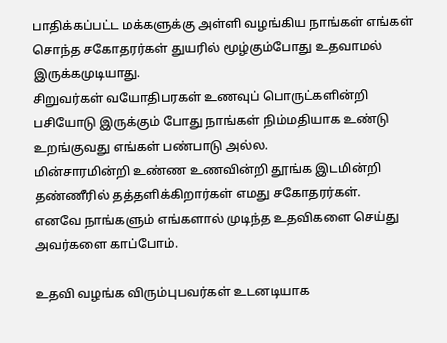பாதிக்கப்பட்ட மக்களுக்கு அள்ளி வழங்கிய நாங்கள் எங்கள் சொந்த சகோதரர்கள் துயரில் மூழ்கும்போது உதவாமல் இருக்கமுடியாது.
சிறுவர்கள் வயோதிபரகள் உணவுப் பொருட்களின்றி பசியோடு இருக்கும் போது நாங்கள் நிம்மதியாக உண்டு உறங்குவது எங்கள் பண்பாடு அல்ல.
மின்சாரமின்றி உண்ண உணவின்றி தூங்க இடமின்றி தண்ணீரில் தத்தளிக்கிறார்கள் எமது சகோதரர்கள்.
எனவே நாங்களும் எங்களால் முடிந்த உதவிகளை செய்து அவர்களை காப்போம்.

உதவி வழங்க விரும்புபவர்கள் உடனடியாக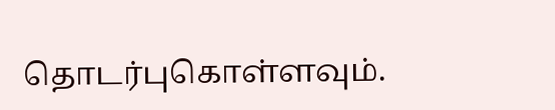தொடர்புகொள்ளவும்.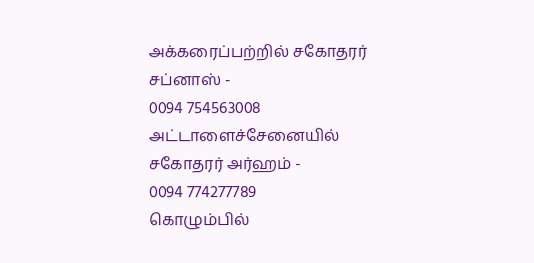அக்கரைப்பற்றில் சகோதரர் சப்னாஸ் -
0094 754563008
அட்டாளைச்சேனையில் சகோதரர் அர்ஹம் -
0094 774277789
கொழும்பில்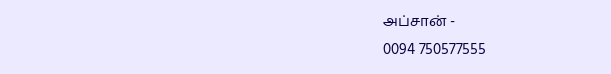அப்சான் -
0094 750577555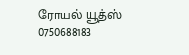ரோயல் யூத்ஸ்
0750688183